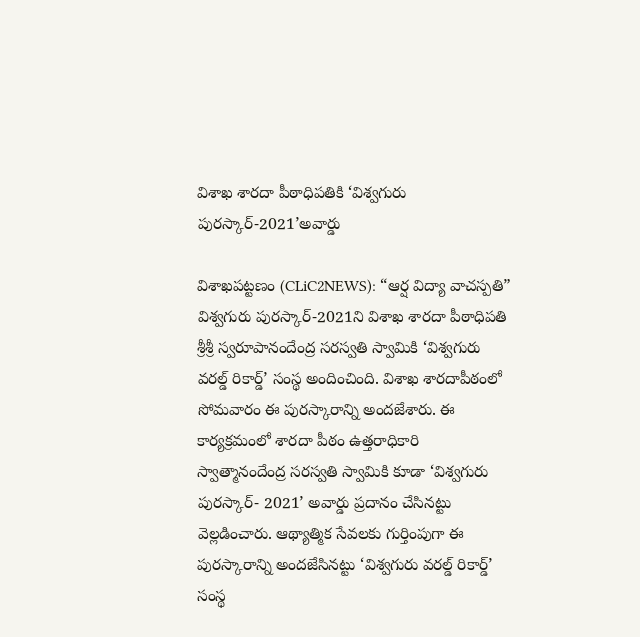విశాఖ శార‌దా పీఠాధిప‌తికి ‘విశ్వ‌గురు పుర‌స్కార్-2021’అవార్డు

విశాఖ‌ప‌ట్ట‌ణం (CLiC2NEWS): “ఆర్ష విద్యా వాచ‌స్ప‌తి” విశ్వ‌గురు పుర‌స్కార్-2021ని విశాఖ శార‌దా పీఠాధిప‌తి శ్రీ‌శ్రీ స్వ‌రూపానందేంద్ర స‌ర‌స్వ‌తి స్వామికి ‘విశ్వ‌గురు వ‌ర‌ల్డ్ రికార్డ్’ సంస్థ అందించింది. విశాఖ శారదాపీఠంలో సోమవారం ఈ పుర‌స్కారాన్ని అంద‌జేశారు. ఈ కార్యక్రమంలో శారదా పీఠం ఉత్తరాధికారి స్వాత్మానందేంద్ర సరస్వతి స్వామికి కూడా ‘విశ్వగురు పురస్కార్‌- 2021’ అవార్డు ప్రదానం చేసినట్టు వెల్లడించారు. ఆథ్యాత్మిక సేవ‌ల‌కు గుర్తింపుగా ఈ పుర‌స్కారాన్ని అంద‌జేసిన‌ట్టు ‘విశ్వ‌గురు వ‌ర‌ల్డ్ రికార్డ్’ సంస్థ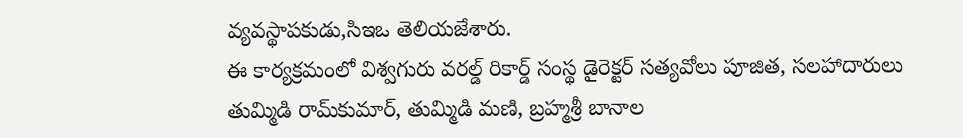వ్య‌వ‌స్థాప‌కుడు,సిఇఒ తెలియ‌జేశారు.
ఈ కార్య‌క్ర‌మంలో విశ్వ‌గురు వ‌ర‌ల్డ్ రికార్డ్ సంస్థ డైరెక్ట‌ర్ స‌త్య‌వోలు పూజిత‌, స‌ల‌హాదారులు తుమ్మిడి రామ్‌కుమార్‌, తుమ్మిడి మ‌ణి, బ్ర‌హ్మ‌శ్రీ బానాల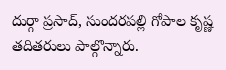దుర్గా ప్ర‌సాద్‌, సుంద‌ర‌ప‌ల్లి గోపాల కృష్ణ త‌దిత‌రులు పాల్గొన్నారు.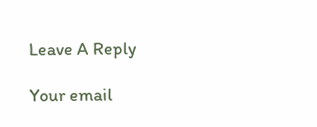Leave A Reply

Your email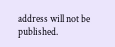address will not be published.